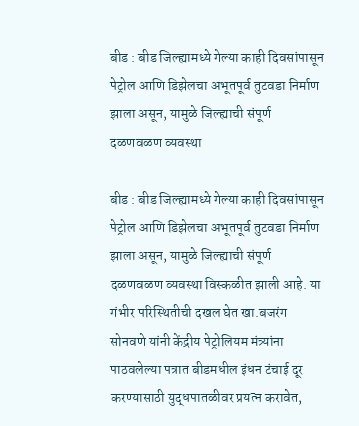बीड : बीड जिल्ह्यामध्ये गेल्या काही दिवसांपासून पेट्रोल आणि डिझेलचा अभूतपूर्व तुटवडा निर्माण झाला असून, यामुळे जिल्ह्याची संपूर्ण दळणवळण व्यवस्था

बीड : बीड जिल्ह्यामध्ये गेल्या काही दिवसांपासून पेट्रोल आणि डिझेलचा अभूतपूर्व तुटवडा निर्माण झाला असून, यामुळे जिल्ह्याची संपूर्ण दळणवळण व्यवस्था विस्कळीत झाली आहे. या गंभीर परिस्थितीची दखल घेत खा.बजरंग सोनवणे यांनी केंद्रीय पेट्रोलियम मंत्र्यांना पाठवलेल्या पत्रात बीडमधील इंधन टंचाई दूर करण्यासाठी युद्धपातळीवर प्रयत्न करावेत,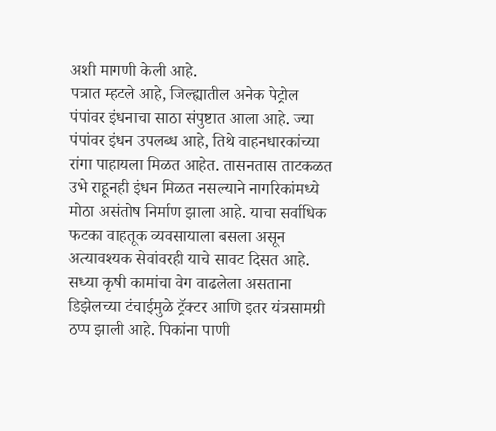अशी मागणी केली आहे.
पत्रात म्हटले आहे, जिल्ह्यातील अनेक पेट्रोल पंपांवर इंधनाचा साठा संपुष्टात आला आहे. ज्या पंपांवर इंधन उपलब्ध आहे, तिथे वाहनधारकांच्या रांगा पाहायला मिळत आहेत. तासनतास ताटकळत उभे राहूनही इंधन मिळत नसल्याने नागरिकांमध्ये मोठा असंतोष निर्माण झाला आहे. याचा सर्वाधिक फटका वाहतूक व्यवसायाला बसला असून अत्यावश्यक सेवांवरही याचे सावट दिसत आहे. सध्या कृषी कामांचा वेग वाढलेला असताना डिझेलच्या टंचाईमुळे ट्रॅक्टर आणि इतर यंत्रसामग्री ठप्प झाली आहे. पिकांना पाणी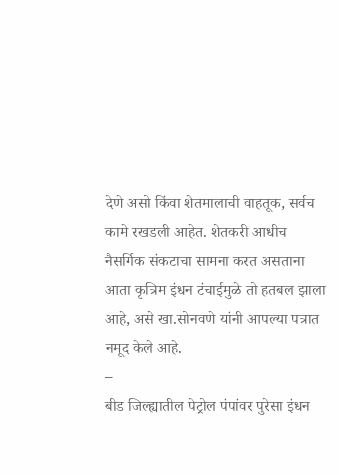देणे असो किंवा शेतमालाची वाहतूक, सर्वच कामे रखडली आहेत. शेतकरी आधीच नैसर्गिक संकटाचा सामना करत असताना आता कृत्रिम इंधन टंचाईमुळे तो हतबल झाला आहे, असे खा.सोनवणे यांनी आपल्या पत्रात नमूद केले आहे.
–
बीड जिल्ह्यातील पेट्रोल पंपांवर पुरेसा इंधन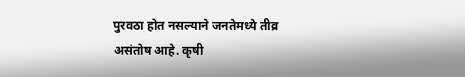पुरवठा होत नसल्याने जनतेमध्ये तीव्र असंतोष आहे. कृषी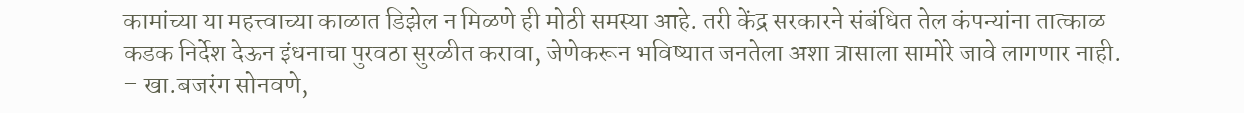कामांच्या या महत्त्वाच्या काळात डिझेल न मिळणे ही मोठी समस्या आहे. तरी केंद्र सरकारने संबंधित तेल कंपन्यांना तात्काळ कडक निर्देश देऊन इंधनाचा पुरवठा सुरळीत करावा, जेणेकरून भविष्यात जनतेला अशा त्रासाला सामोरे जावे लागणार नाही.
– खा.बजरंग सोनवणे,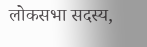लोकसभा सदस्य,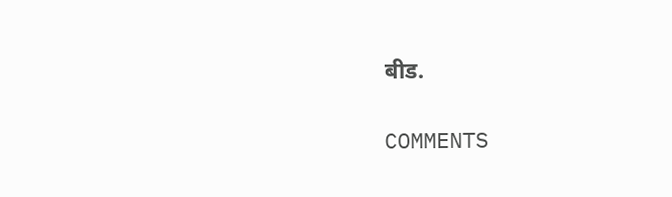बीड.

COMMENTS